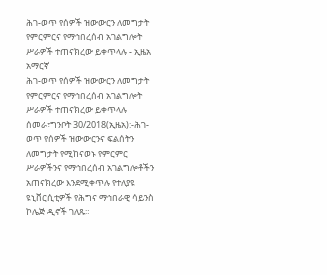ሕገ-ወጥ የሰዎች ዝውውርን ለመግታት የምርምርና የማኅበረሰብ አገልግሎት ሥራዎች ተጠናክረው ይቀጥላሉ - ኢዜአ አማርኛ
ሕገ-ወጥ የሰዎች ዝውውርን ለመግታት የምርምርና የማኅበረሰብ አገልግሎት ሥራዎች ተጠናክረው ይቀጥላሉ
ሰመራ፣ግንቦት 30/2018(ኢዜአ):-ሕገ-ወጥ የሰዎች ዝውውርንና ፍልሰትን ለመግታት የሚከናወኑ የምርምር ሥራዎችንና የማኅበረሰብ አገልግሎቶችን አጠናክረው እንደሚቀጥሉ የተለያዩ ዩኒቨርሲቲዎች የሕግና ማኅበራዊ ሳይንስ ኮሌጅ ዲኖች ገለጹ።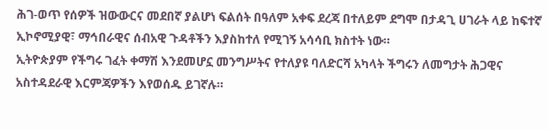ሕገ-ወጥ የሰዎች ዝውውርና መደበኛ ያልሆነ ፍልሰት በዓለም አቀፍ ደረጃ በተለይም ደግሞ በታዳጊ ሀገራት ላይ ከፍተኛ ኢኮኖሚያዊ፣ ማኅበራዊና ሰብአዊ ጉዳቶችን እያስከተለ የሚገኝ አሳሳቢ ክስተት ነው።
ኢትዮጵያም የችግሩ ገፈት ቀማሽ እንደመሆኗ መንግሥትና የተለያዩ ባለድርሻ አካላት ችግሩን ለመግታት ሕጋዊና አስተዳደራዊ እርምጃዎችን እየወሰዱ ይገኛሉ።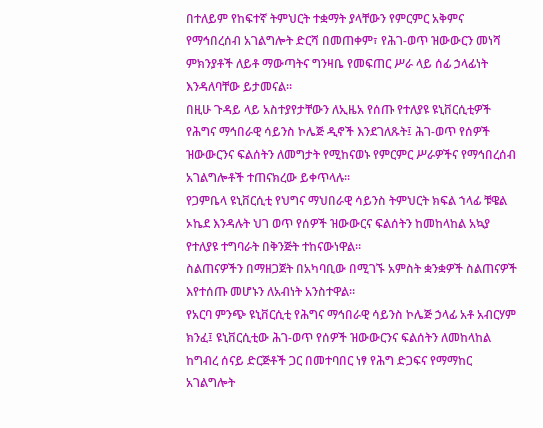በተለይም የከፍተኛ ትምህርት ተቋማት ያላቸውን የምርምር አቅምና የማኅበረሰብ አገልግሎት ድርሻ በመጠቀም፣ የሕገ-ወጥ ዝውውርን መነሻ ምክንያቶች ለይቶ ማውጣትና ግንዛቤ የመፍጠር ሥራ ላይ ሰፊ ኃላፊነት እንዳለባቸው ይታመናል።
በዚሁ ጉዳይ ላይ አስተያየታቸውን ለኢዜአ የሰጡ የተለያዩ ዩኒቨርሲቲዎች የሕግና ማኅበራዊ ሳይንስ ኮሌጅ ዲኖች እንደገለጹት፤ ሕገ-ወጥ የሰዎች ዝውውርንና ፍልሰትን ለመግታት የሚከናወኑ የምርምር ሥራዎችና የማኅበረሰብ አገልግሎቶች ተጠናክረው ይቀጥላሉ።
የጋምቤላ ዩኒቨርሲቲ የህግና ማህበራዊ ሳይንስ ትምህርት ክፍል ኀላፊ ቹዌል ኦኬደ እንዳሉት ህገ ወጥ የሰዎች ዝውውርና ፍልሰትን ከመከላከል አኳያ የተለያዩ ተግባራት በቅንጅት ተከናውነዋል።
ስልጠናዎችን በማዘጋጀት በአካባቢው በሚገኙ አምስት ቋንቋዎች ስልጠናዎች እየተሰጡ መሆኑን ለአብነት አንስተዋል።
የአርባ ምንጭ ዩኒቨርሲቲ የሕግና ማኅበራዊ ሳይንስ ኮሌጅ ኃላፊ አቶ አብርሃም ክንፈ፤ ዩኒቨርሲቲው ሕገ-ወጥ የሰዎች ዝውውርንና ፍልሰትን ለመከላከል ከግብረ ሰናይ ድርጅቶች ጋር በመተባበር ነፃ የሕግ ድጋፍና የማማከር አገልግሎት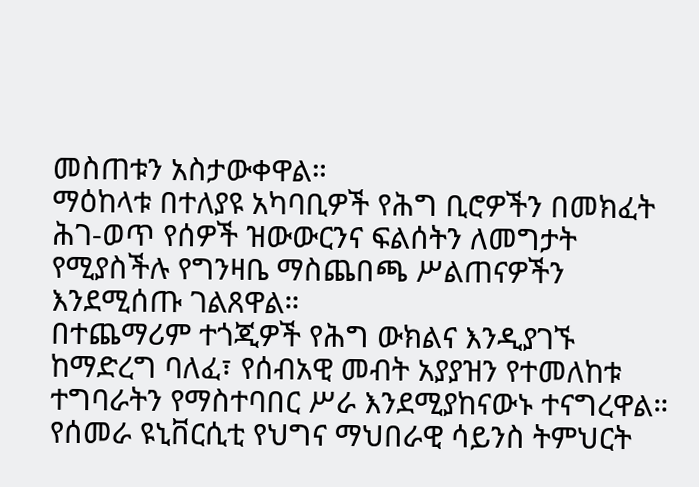መስጠቱን አስታውቀዋል።
ማዕከላቱ በተለያዩ አካባቢዎች የሕግ ቢሮዎችን በመክፈት ሕገ-ወጥ የሰዎች ዝውውርንና ፍልሰትን ለመግታት የሚያስችሉ የግንዛቤ ማስጨበጫ ሥልጠናዎችን እንደሚሰጡ ገልጸዋል።
በተጨማሪም ተጎጂዎች የሕግ ውክልና እንዲያገኙ ከማድረግ ባለፈ፣ የሰብአዊ መብት አያያዝን የተመለከቱ ተግባራትን የማስተባበር ሥራ እንደሚያከናውኑ ተናግረዋል።
የሰመራ ዩኒቨርሲቲ የህግና ማህበራዊ ሳይንስ ትምህርት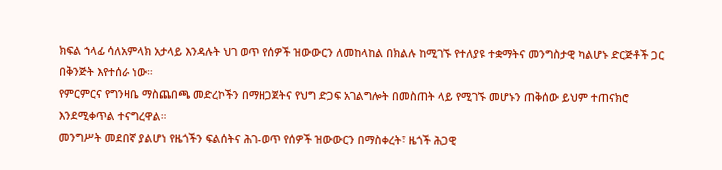ክፍል ኀላፊ ሳለአምላክ አታላይ እንዳሉት ህገ ወጥ የሰዎች ዝውውርን ለመከላከል በክልሉ ከሚገኙ የተለያዩ ተቋማትና መንግስታዊ ካልሆኑ ድርጅቶች ጋር በቅንጅት እየተሰራ ነው።
የምርምርና የግንዛቤ ማስጨበጫ መድረኮችን በማዘጋጀትና የህግ ድጋፍ አገልግሎት በመስጠት ላይ የሚገኙ መሆኑን ጠቅሰው ይህም ተጠናክሮ እንደሚቀጥል ተናግረዋል።
መንግሥት መደበኛ ያልሆነ የዜጎችን ፍልሰትና ሕገ-ወጥ የሰዎች ዝውውርን በማስቀረት፣ ዜጎች ሕጋዊ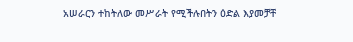አሠራርን ተከትለው መሥራት የሚችሉበትን ዕድል እያመቻቸ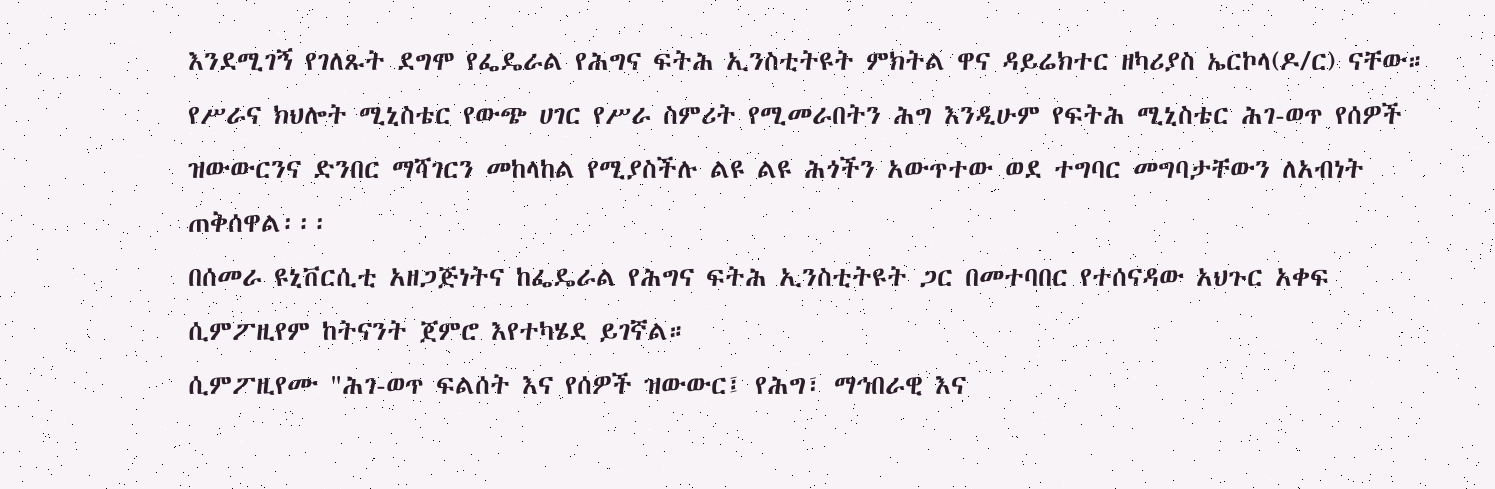እንደሚገኝ የገለጹት ደግሞ የፌዴራል የሕግና ፍትሕ ኢንስቲትዩት ምክትል ዋና ዳይሬክተር ዘካሪያስ ኤርኮላ(ዶ/ር) ናቸው።
የሥራና ክህሎት ሚኒስቴር የውጭ ሀገር የሥራ ስምሪት የሚመራበትን ሕግ እንዲሁም የፍትሕ ሚኒስቴር ሕገ-ወጥ የሰዎች ዝውውርንና ድንበር ማሻገርን መከላከል የሚያስችሉ ልዩ ልዩ ሕጎችን አውጥተው ወደ ተግባር መግባታቸውን ለአብነት ጠቅሰዋል፡፡፡
በሰመራ ዩኒቨርሲቲ አዘጋጅነትና ከፌዴራል የሕግና ፍትሕ ኢንስቲትዩት ጋር በመተባበር የተሰናዳው አህጉር አቀፍ ሲምፖዚየም ከትናንት ጀምሮ እየተካሄደ ይገኛል።
ሲምፖዚየሙ "ሕገ-ወጥ ፍልሰት እና የሰዎች ዝውውር፤ የሕግ፣ ማኅበራዊ እና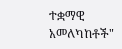ተቋማዊ አመለካከቶች"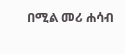በሚል መሪ ሐሳብ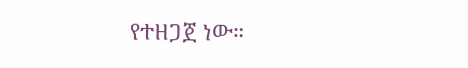የተዘጋጀ ነው።